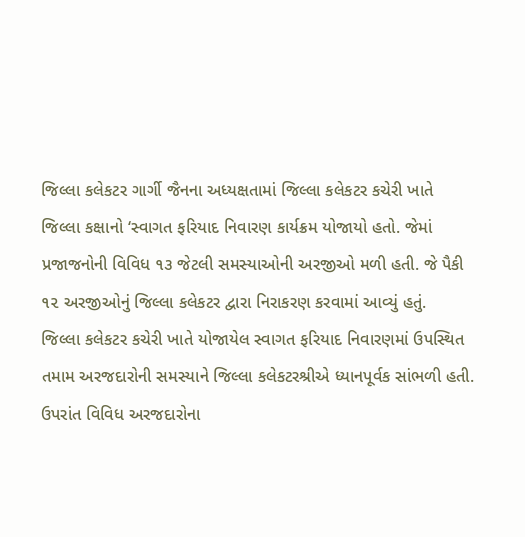જિલ્લા કલેકટર ગાર્ગી જૈનના અધ્યક્ષતામાં જિલ્લા કલેકટર કચેરી ખાતે જિલ્લા કક્ષાનો ‘સ્વાગત ફરિયાદ નિવારણ કાર્યક્રમ યોજાયો હતો. જેમાં પ્રજાજનોની વિવિધ ૧૩ જેટલી સમસ્યાઓની અરજીઓ મળી હતી. જે પૈકી ૧૨ અરજીઓનું જિલ્લા કલેકટર દ્વારા નિરાકરણ કરવામાં આવ્યું હતું.
જિલ્લા કલેકટર કચેરી ખાતે યોજાયેલ સ્વાગત ફરિયાદ નિવારણમાં ઉપસ્થિત તમામ અરજદારોની સમસ્યાને જિલ્લા કલેકટરશ્રીએ ધ્યાનપૂર્વક સાંભળી હતી. ઉપરાંત વિવિધ અરજદારોના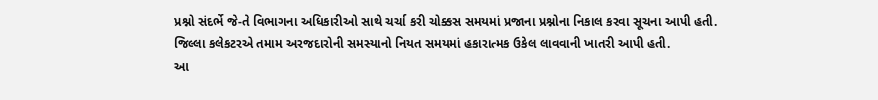પ્રશ્નો સંદર્ભે જે-તે વિભાગના અધિકારીઓ સાથે ચર્ચા કરી ચોક્કસ સમયમાં પ્રજાના પ્રશ્નોના નિકાલ કરવા સૂચના આપી હતી. જિલ્લા કલેકટરએ તમામ અરજદારોની સમસ્યાનો નિયત સમયમાં હકારાત્મક ઉકેલ લાવવાની ખાતરી આપી હતી.
આ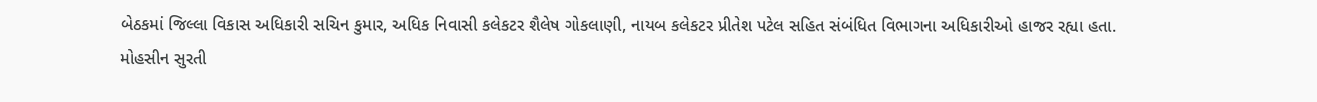બેઠકમાં જિલ્લા વિકાસ અધિકારી સચિન કુમાર, અધિક નિવાસી કલેકટર શૈલેષ ગોકલાણી, નાયબ કલેકટર પ્રીતેશ પટેલ સહિત સંબંધિત વિભાગના અધિકારીઓ હાજર રહ્યા હતા.
મોહસીન સુરતી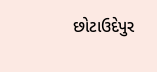છોટાઉદેપુર